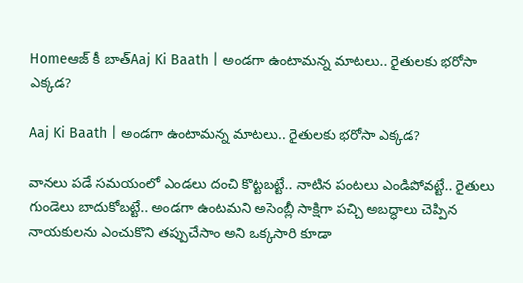Homeఆజ్ కీ బాత్Aaj Ki Baath | అండగా ఉంటామన్న మాటలు.. రైతులకు భరోసా ఎక్కడ?

Aaj Ki Baath | అండగా ఉంటామన్న మాటలు.. రైతులకు భరోసా ఎక్కడ?

వానలు పడే సమయంలో ఎండలు దంచి కొట్టబట్టే.. నాటిన పంటలు ఎండిపోవట్టే.. రైతులు గుండెలు బాదుకోబట్టే.. అండగా ఉంటమని అసెంబ్లీ సాక్షిగా పచ్చి అబద్ధాలు చెప్పిన నాయకులను ఎంచుకొని తప్పుచేసాం అని ఒక్కసారి కూడా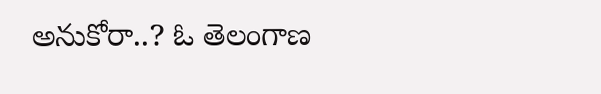అనుకోరా..? ఓ తెలంగాణ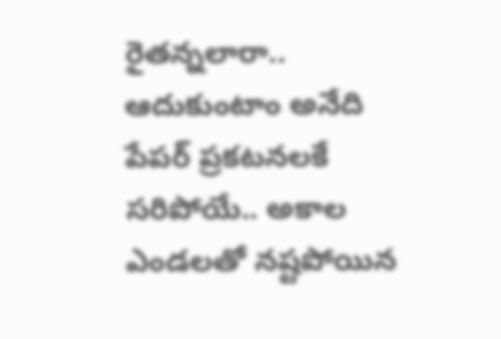రైతన్నలారా.. ఆదుకుంటాం అనేది పేపర్ ప్రకటనలకే సరిపోయే.. అకాల ఎండలతో నష్టపోయిన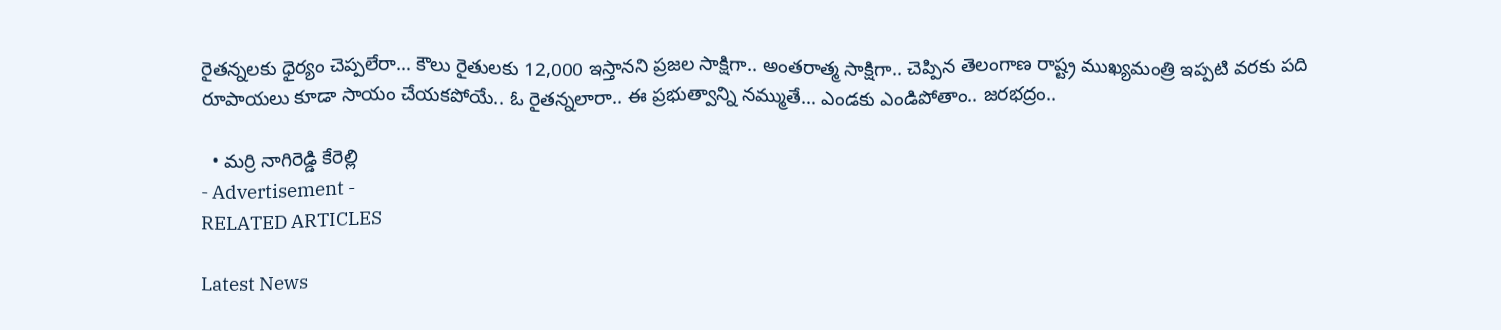రైతన్నలకు ధైర్యం చెప్పలేరా… కౌలు రైతులకు 12,000 ఇస్తానని ప్రజల సాక్షిగా.. అంతరాత్మ సాక్షిగా.. చెప్పిన తెలంగాణ రాష్ట్ర ముఖ్యమంత్రి ఇప్పటి వరకు పది రూపాయలు కూడా సాయం చేయకపోయే.. ఓ రైతన్నలారా.. ఈ ప్రభుత్వాన్ని నమ్ముతే… ఎండకు ఎండిపోతాం.. జరభద్రం..

  • మర్రి నాగిరెడ్డి కేరెల్లి
- Advertisement -
RELATED ARTICLES

Latest News